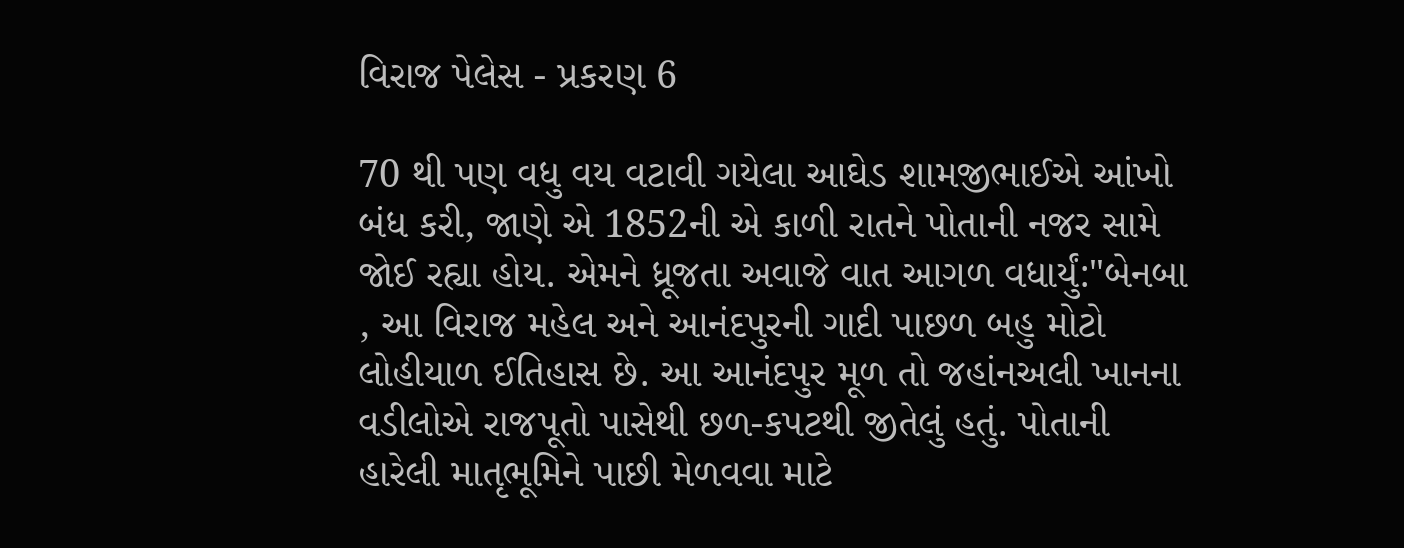વિરાજ પેલેસ - પ્રકરણ 6

70 થી પણ વધુ વય વટાવી ગયેલા આઘેડ શામજીભાઈએ આંખો બંધ કરી, જાણે એ 1852ની એ કાળી રાતને પોતાની નજર સામે જોઈ રહ્યા હોય. એમને ધ્રૂજતા અવાજે વાત આગળ વધાર્યું:"બેનબા , આ વિરાજ મહેલ અને આનંદપુરની ગાદી પાછળ બહુ મોટો લોહીયાળ ઈતિહાસ છે. આ આનંદપુર મૂળ તો જહાંનઅલી ખાનના વડીલોએ રાજપૂતો પાસેથી છળ-કપટથી જીતેલું હતું. પોતાની હારેલી માતૃભૂમિને પાછી મેળવવા માટે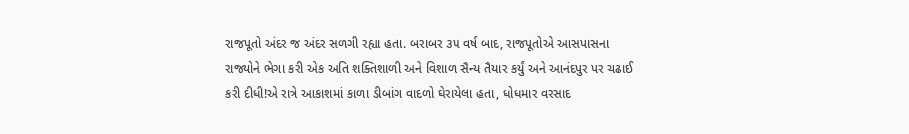રાજપૂતો અંદર જ અંદર સળગી રહ્યા હતા. બરાબર ૩૫ વર્ષ બાદ, રાજપૂતોએ આસપાસના રાજ્યોને ભેગા કરી એક અતિ શક્તિશાળી અને વિશાળ સૈન્ય તૈયાર કર્યું અને આનંદપુર પર ચઢાઈ કરી દીધી!એ રાત્રે આકાશમાં કાળા ડીબાંગ વાદળો ઘેરાયેલા હતા, ધોધમાર વરસાદ